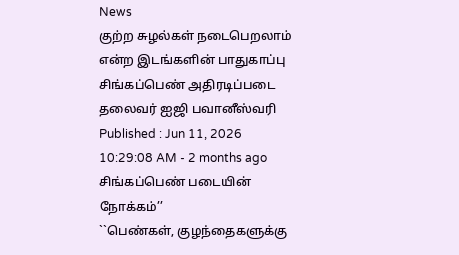News
குற்ற சுழல்கள் நடைபெறலாம் என்ற இடங்களின் பாதுகாப்பு சிங்கப்பெண் அதிரடிப்படை தலைவர் ஐஜி பவானீஸ்வரி
Published : Jun 11, 2026 10:29:08 AM - 2 months ago
சிங்கப்பெண் படையின் நோக்கம்’’
``பெண்கள், குழந்தைகளுக்கு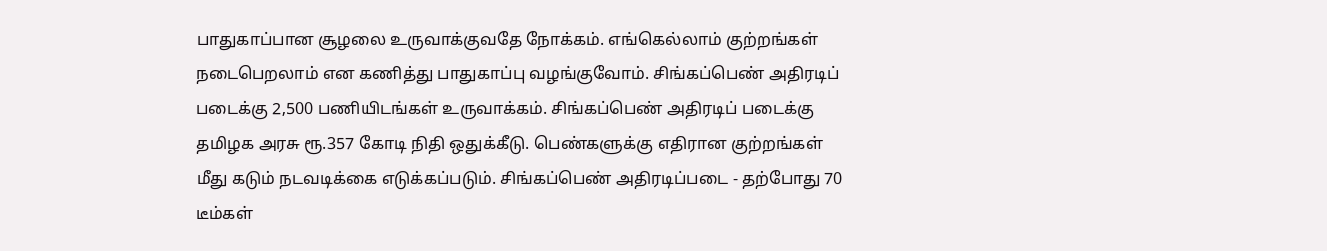பாதுகாப்பான சூழலை உருவாக்குவதே நோக்கம். எங்கெல்லாம் குற்றங்கள் நடைபெறலாம் என கணித்து பாதுகாப்பு வழங்குவோம். சிங்கப்பெண் அதிரடிப் படைக்கு 2,500 பணியிடங்கள் உருவாக்கம். சிங்கப்பெண் அதிரடிப் படைக்கு தமிழக அரசு ரூ.357 கோடி நிதி ஒதுக்கீடு. பெண்களுக்கு எதிரான குற்றங்கள் மீது கடும் நடவடிக்கை எடுக்கப்படும். சிங்கப்பெண் அதிரடிப்படை - தற்போது 70 டீம்கள்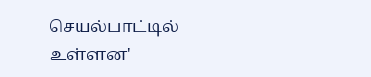செயல்பாட்டில் உள்ளன'